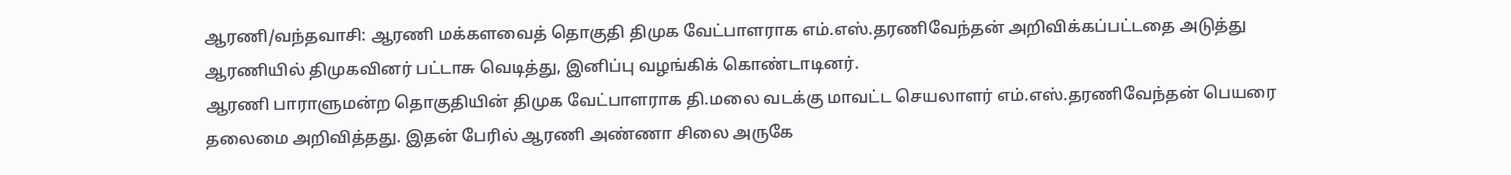ஆரணி/வந்தவாசி: ஆரணி மக்களவைத் தொகுதி திமுக வேட்பாளராக எம்.எஸ்.தரணிவேந்தன் அறிவிக்கப்பட்டதை அடுத்து ஆரணியில் திமுகவினர் பட்டாசு வெடித்து, இனிப்பு வழங்கிக் கொண்டாடினர்.
ஆரணி பாராளுமன்ற தொகுதியின் திமுக வேட்பாளராக தி.மலை வடக்கு மாவட்ட செயலாளர் எம்.எஸ்.தரணிவேந்தன் பெயரை தலைமை அறிவித்தது. இதன் பேரில் ஆரணி அண்ணா சிலை அருகே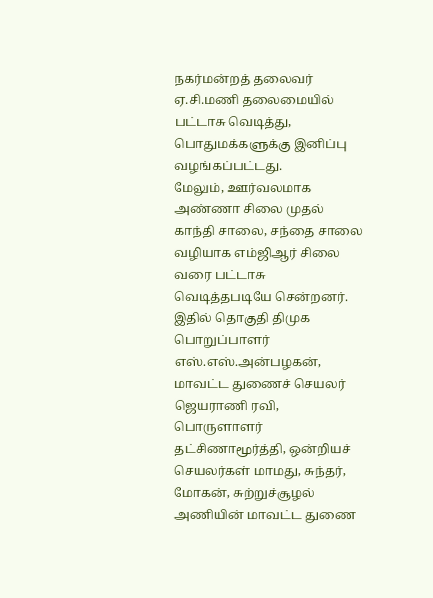நகர்மன்றத் தலைவர் ஏ.சி.மணி தலைமையில் பட்டாசு வெடித்து, பொதுமக்களுக்கு இனிப்பு வழங்கப்பட்டது.
மேலும், ஊர்வலமாக அண்ணா சிலை முதல் காந்தி சாலை, சந்தை சாலை வழியாக எம்ஜிஆர் சிலை வரை பட்டாசு வெடித்தபடியே சென்றனர். இதில் தொகுதி திமுக பொறுப்பாளர் எஸ்.எஸ்.அன்பழகன், மாவட்ட துணைச் செயலர் ஜெயராணி ரவி, பொருளாளர் தட்சிணாமூர்த்தி, ஒன்றியச் செயலர்கள் மாமது, சுந்தர், மோகன், சுற்றுச்சூழல் அணியின் மாவட்ட துணை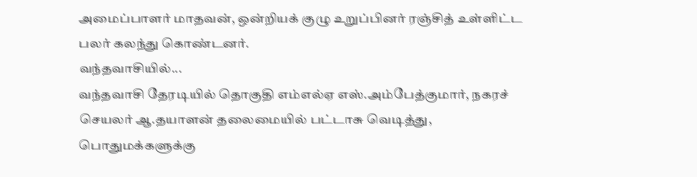அமைப்பாளர் மாதவன், ஒன்றியக் குழு உறுப்பினர் ரஞ்சித் உள்ளிட்ட பலர் கலந்து கொண்டனர்.
வந்தவாசியில்...
வந்தவாசி தேரடியில் தொகுதி எம்எல்ஏ எஸ்.அம்பேத்குமார், நகரச் செயலர் ஆ.தயாளன் தலைமையில் பட்டாசு வெடித்து, பொதுமக்களுக்கு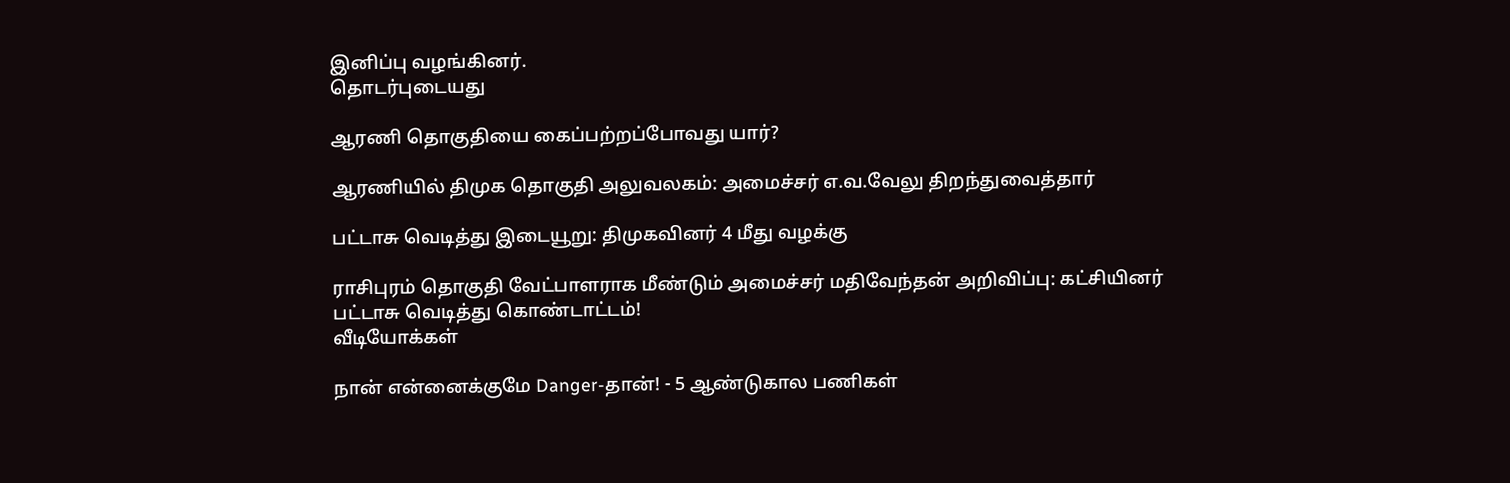இனிப்பு வழங்கினர்.
தொடர்புடையது

ஆரணி தொகுதியை கைப்பற்றப்போவது யார்?

ஆரணியில் திமுக தொகுதி அலுவலகம்: அமைச்சர் எ.வ.வேலு திறந்துவைத்தார்

பட்டாசு வெடித்து இடையூறு: திமுகவினர் 4 மீது வழக்கு

ராசிபுரம் தொகுதி வேட்பாளராக மீண்டும் அமைச்சர் மதிவேந்தன் அறிவிப்பு: கட்சியினர் பட்டாசு வெடித்து கொண்டாட்டம்!
வீடியோக்கள்

நான் என்னைக்குமே Danger-தான்! - 5 ஆண்டுகால பணிகள்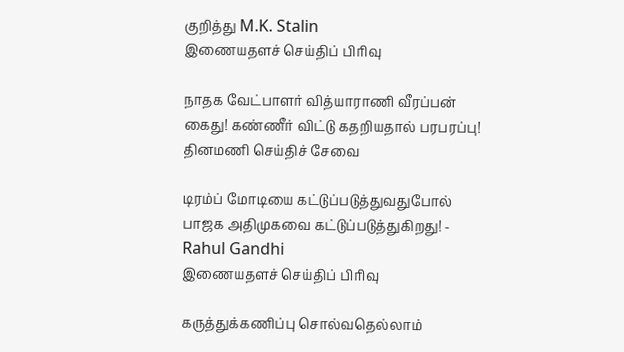குறித்து M.K. Stalin
இணையதளச் செய்திப் பிரிவு

நாதக வேட்பாளர் வித்யாராணி வீரப்பன் கைது! கண்ணீர் விட்டு கதறியதால் பரபரப்பு!
தினமணி செய்திச் சேவை

டிரம்ப் மோடியை கட்டுப்படுத்துவதுபோல் பாஜக அதிமுகவை கட்டுப்படுத்துகிறது! - Rahul Gandhi
இணையதளச் செய்திப் பிரிவு

கருத்துக்கணிப்பு சொல்வதெல்லாம்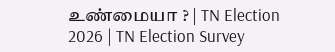உண்மையா ? | TN Election 2026 | TN Election Survey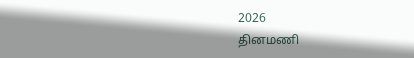2026
தினமணி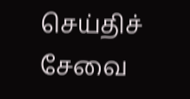செய்திச் சேவை